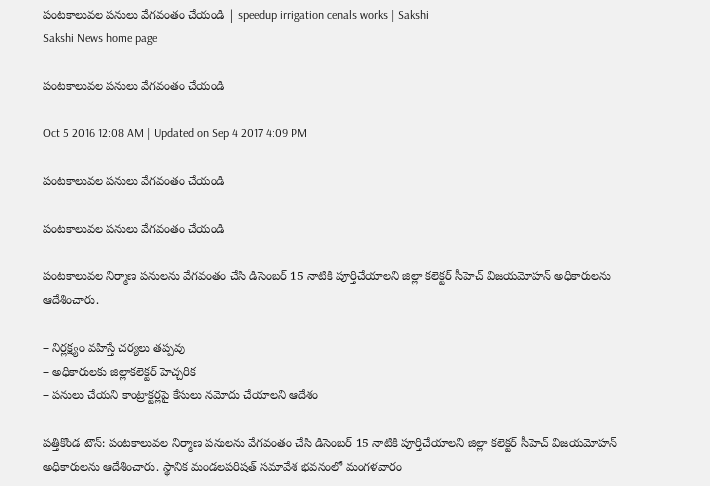పంటకాలువల పనులు వేగవంతం చేయండి | speedup irrigation cenals works | Sakshi
Sakshi News home page

పంటకాలువల పనులు వేగవంతం చేయండి

Oct 5 2016 12:08 AM | Updated on Sep 4 2017 4:09 PM

పంటకాలువల పనులు వేగవంతం చేయండి

పంటకాలువల పనులు వేగవంతం చేయండి

పంటకాలువల నిర్మాణ పనులను వేగవంతం చేసి డిసెంబర్‌ 15 నాటికి పూర్తిచేయాలని జిల్లా కలెక్టర్‌ సీహెచ్‌ విజయమోహన్‌ అధికారులను ఆదేశించారు.

– నిర్లక్ష్యం వహిస్తే చర్యలు తప్పవు
– అధికారులకు జిల్లాకలెక్టర్‌ హెచ్చరిక
– పనులు చేయని కాంట్రాక్టర్లపై కేసులు నమోదు చేయాలని ఆదేశం

పత్తికొండ టౌన్‌: పంటకాలువల నిర్మాణ పనులను వేగవంతం చేసి డిసెంబర్‌ 15 నాటికి పూర్తిచేయాలని జిల్లా కలెక్టర్‌ సీహెచ్‌ విజయమోహన్‌ అధికారులను ఆదేశించారు. స్థానిక మండలపరిషత్‌ సమావేశ భవనంలో మంగళవారం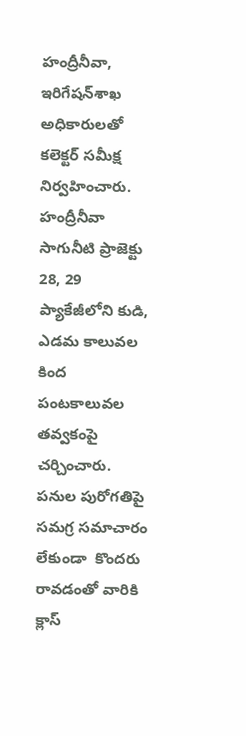హంద్రీనీవా, ఇరిగేషన్‌శాఖ అధికారులతో కలెక్టర్‌ సమీక్ష నిర్వహించారు. హంద్రీనీవా సాగునీటి ప్రాజెక్టు 28, 29 ప్యాకేజీలోని కుడి, ఎడమ కాలువల కింద పంటకాలువల తవ్వకంపై చర్చించారు.  పనుల పురోగతిపై సమగ్ర సమాచారం లేకుండా  కొందరు రావడంతో వారికి క్లాస్‌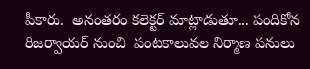పీకారు.  అనంతరం కలెక్టర్‌ మాట్లాడుతూ... పందికోన రిజర్వాయర్‌ నుంచి  పంటకాలువల నిర్మాణ పనులు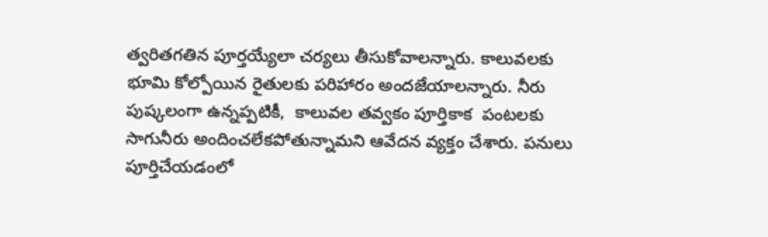త్వరితగతిన పూర్తయ్యేలా చర్యలు తీసుకోవాలన్నారు. కాలువలకు భూమి కోల్పోయిన రైతులకు పరిహారం అందజేయాలన్నారు. నీరు పుష్కలంగా ఉన్నప్పటికీ,  కాలువల తవ్వకం పూర్తికాక  పంటలకు సాగునీరు అందించలేకపోతున్నామని ఆవేదన వ్యక్తం చేశారు. పనులు పూర్తిచేయడంలో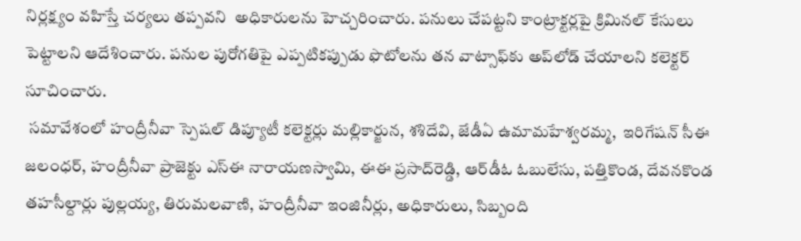నిర్లక్ష్యం వహిస్తే చర్యలు తప్పవని  అధికారులను హెచ్చరించారు. పనులు చేపట్టని కాంట్రాక్టర్లపై క్రిమినల్‌ కేసులు పెట్టాలని ఆదేశించారు. పనుల పురోగతిపై ఎప్పటికప్పుడు ఫొటోలను తన వాట్సాఫ్‌కు అప్‌లోడ్‌ చేయాలని కలెక్టర్‌ సూచించారు.
 సమావేశంలో హంద్రీనీవా స్పెషల్‌ డిప్యూటీ కలెక్టర్లు మల్లికార్జున, శశిదేవి, జేడీఏ ఉమామహేశ్వరమ్మ,  ఇరిగేషన్‌ సీఈ జలంధర్, హంద్రీనీవా ప్రాజెక్టు ఎస్‌ఈ నారాయణస్వామి, ఈఈ ప్రసాద్‌రెడ్డి, ఆర్‌డీఓ ఓబులేసు, పత్తికొండ, దేవనకొండ తహసీల్దార్లు పుల్లయ్య, తిరుమలవాణి, హంద్రీనీవా ఇంజినీర్లు, అధికారులు, సిబ్బంది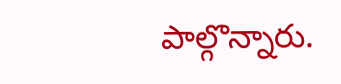పాల్గొన్నారు.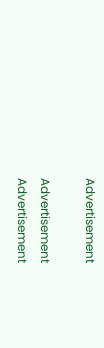Advertisement

Advertisement
Advertisement